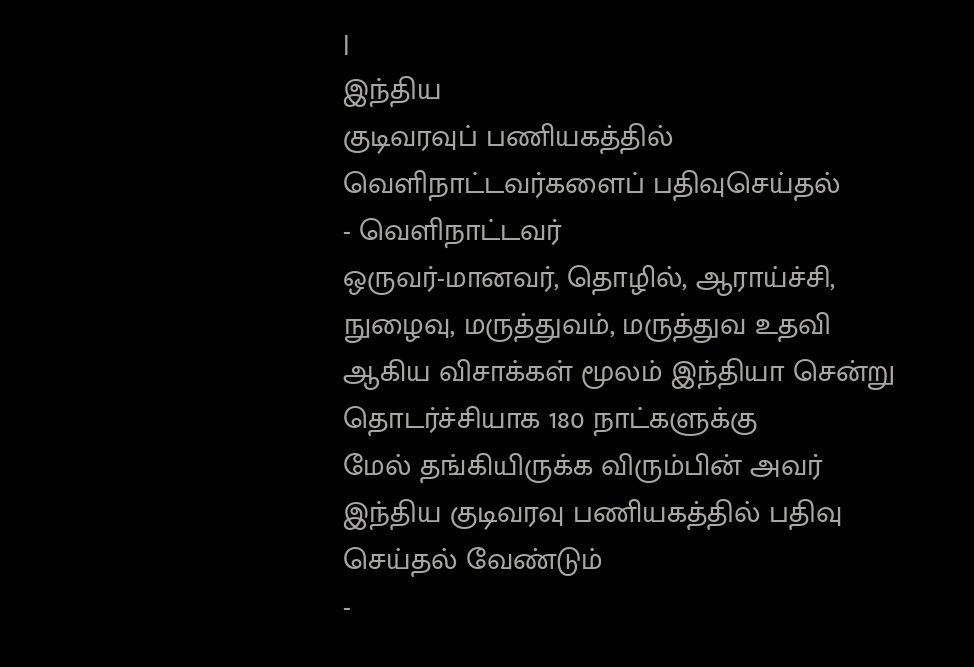|
இந்திய
குடிவரவுப் பணியகத்தில் வெளிநாட்டவர்களைப் பதிவுசெய்தல்
- வெளிநாட்டவர்
ஒருவர்-மானவர், தொழில், ஆராய்ச்சி, நுழைவு, மருத்துவம், மருத்துவ உதவி
ஆகிய விசாக்கள் மூலம் இந்தியா சென்று தொடர்ச்சியாக 180 நாட்களுக்கு
மேல் தங்கியிருக்க விரும்பின் அவர் இந்திய குடிவரவு பணியகத்தில் பதிவு
செய்தல் வேண்டும்
-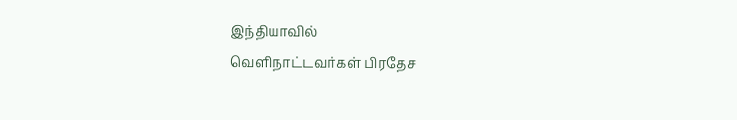இந்தியாவில்
வெளிநாட்டவர்கள் பிரதேச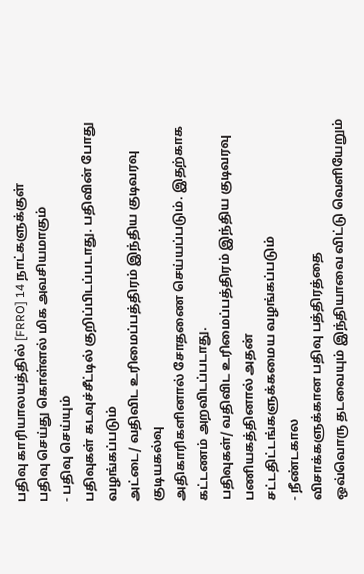பதிவு காரியாலயத்தில் [FRRO] 14 நாட்களுக்குள்
பதிவு செய்து கொள்ளல் மிக அவசியமாகும்
- பதிவு செய்யும்
பதிவுகள் கடவுச்சீட்டில் குறிப்பிடப்படாது. பதிவின் போது வழங்கப்படும்
அட்டை/ வதிவிட உரிமைப்பத்திரம் இந்திய குடிவரவு குடியகல்வு
அதிகாரிகளினால் சோதணை செய்யப்படும். இதற்காக கட்டணம் அறவிடப்படாது.
பதிவுகள்/ வதிவிட உரிமைப்பத்திரம் இந்திய குடிவரவு பணியகத்தினால் அதன்
சட்டதிட்டங்களுக்கமைய வழங்கப்படும்
- நீண்டகால
விசாக்களுக்கான பதிவு பத்திரத்தை
ஒவ்வொரு தடவையும் இந்தியாவை விட்டு வெளியேறும்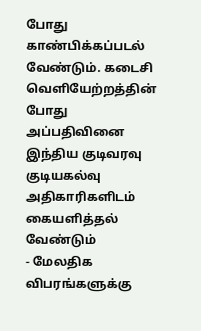போது காண்பிக்கப்படல்
வேண்டும். கடைசி வெளியேற்றத்தின் போது அப்பதிவினை இந்திய குடிவரவு
குடியகல்வு அதிகாரிகளிடம் கையளித்தல் வேண்டும்
- மேலதிக விபரங்களுக்கு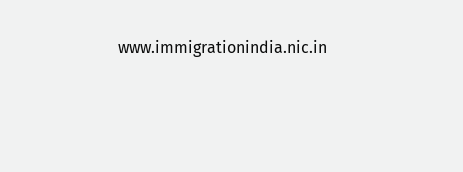www.immigrationindia.nic.in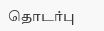தொடர்பு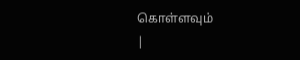கொள்ளவும்
|